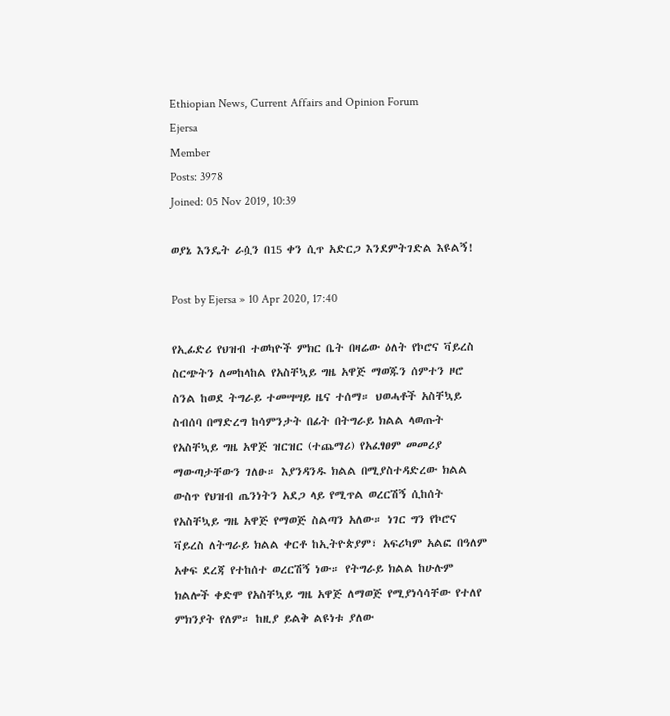Ethiopian News, Current Affairs and Opinion Forum
Ejersa
Member
Posts: 3978
Joined: 05 Nov 2019, 10:39

ወያኔ እንዴት ራሷን በ15 ቀን ሲጥ አድርጋ እንደምትገድል እዩልኝ!

Post by Ejersa » 10 Apr 2020, 17:40

የኢፊድሪ የህዝብ ተወካዮች ምክር ቤት በዛሬው ዕለት የኮሮና ቫይረስ ስርጭትን ለመከላከል የአስቸኳይ ግዜ አዋጅ ማወጁን ሰምተን ዞሮ ስንል ከወደ ትግራይ ተመሣሣይ ዜና ተሰማ። ህወሓቶች አስቸኳይ ስብሰባ በማድረግ ከሳምንታት በፊት በትግራይ ክልል ላወጡት የአስቸኳይ ግዜ አዋጅ ዝርዝር (ተጨማሪ) የአፈፃፀም መመሪያ ማውጣታቸውን ገለፁ። እያንዳንዱ ክልል በሚያስተዳድረው ክልል ውስጥ የህዝብ ጤንነትን አደጋ ላይ የሚጥል ወረርሽኝ ሲከሰት የአስቸኳይ ግዜ አዋጅ የማወጅ ስልጣን አለው። ነገር ግን የኮሮና ቫይረስ ለትግራይ ክልል ቀርቶ ከኢትዮጵያም፣ አፍሪካም አልፎ በዓለም አቀፍ ደረጃ የተከሰተ ወረርሽኝ ነው። የትግራይ ክልል ከሁሉም ክልሎች ቀድሞ የአስቸኳይ ግዜ አዋጅ ለማወጅ የሚያነሳሳቸው የተለየ ምክንያት የለም። ከዚያ ይልቅ ልዩነቱ ያለው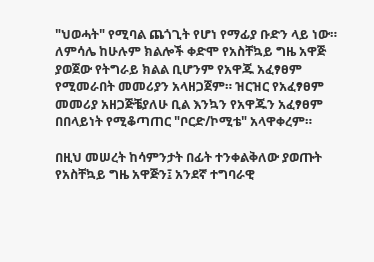"ህወሓት" የሚባል ጨጎጊት የሆነ የማፊያ ቡድን ላይ ነው። ለምሳሌ ከሁሉም ክልሎች ቀድሞ የአስቸኳይ ግዜ አዋጅ ያወጀው የትግራይ ክልል ቢሆንም የአዋጁ አፈፃፀም የሚመራበት መመሪያን አላዘጋጀም። ዝርዝር የአፈፃፀም መመሪያ አዘጋጅቼያለሁ ቢል እንኳን የአዋጁን አፈፃፀም በበላይነት የሚቆጣጠር "ቦርድ/ኮሚቴ" አላዋቀረም።

በዚህ መሠረት ከሳምንታት በፊት ተንቀልቅለው ያወጡት የአስቸኳይ ግዜ አዋጅን፤ አንደኛ ተግባራዊ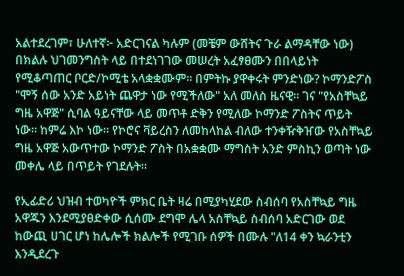አልተደረገም፣ ሁለተኛ፦ አድርገናል ካሉም (መቼም ውሸትና ጉራ ልማዳቸው ነው) በክልሉ ህገመንግስት ላይ በተደነገገው መሠረት አፈፃፀሙን በበላይነት የሚቆጣጠር ቦርድ/ኮሚቴ አላቋቋሙም። በምትኩ ያዋቀሩት ምንድነው? ኮማንድፖስ "ሞኝ ሰው አንድ አይነት ጨዋታ ነው የሚችለው" አለ መለስ ዜናዊ። ገና "የአስቸኳይ ግዜ አዋጅ" ሲባል ዓይናቸው ላይ መጥቶ ድቅን የሚለው ኮማንድ ፖስትና ጥይት ነው። ከምሬ እኮ ነው። የኮሮና ቫይረስን ለመከላከል ብለው ተንቀዥቅዠው የአስቸኳይ ግዜ አዋጅ አውጥተው ኮማንድ ፖስት በአቋቋሙ ማግስት አንድ ምስኪን ወጣት ነው መቀሌ ላይ በጥይት የገደሉት።

የኢፊድሪ ህዝብ ተወካዮች ምክር ቤት ዛሬ በሚያካሂደው ስብሰባ የአስቸኳይ ግዜ አዋጁን እንደሚያፀድቀው ሲሰሙ ደግሞ ሌላ አስቸኳይ ስብሰባ አድርገው ወደ ከውጪ ሀገር ሆነ ከሌሎች ክልሎች የሚገቡ ሰዎች በሙሉ "ለ14 ቀን ኳራንቲን እንዲደረጉ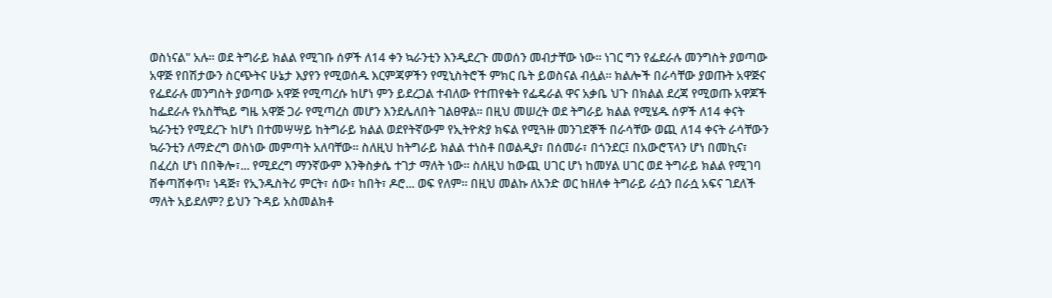ወስነናል" አሉ። ወደ ትግራይ ክልል የሚገቡ ሰዎች ለ14 ቀን ኳራንቲን እንዲደረጉ መወሰን መብታቸው ነው። ነገር ግን የፌደራሉ መንግስት ያወጣው አዋጅ የበሽታውን ስርጭትና ሁኔታ እያየን የሚወሰዱ እርምጃዎችን የሚኒስትሮች ምክር ቤት ይወስናል ብሏል። ክልሎች በራሳቸው ያወጡት አዋጅና የፌደራሉ መንግስት ያወጣው አዋጅ የሚጣረሱ ከሆነ ምን ይደረጋል ተብለው የተጠየቁት የፌዴራል ዋና አቃቤ ህጉ በክልል ደረጃ የሚወጡ አዋጆች ከፌደራሉ የአስቸኳይ ግዜ አዋጅ ጋራ የሚጣረስ መሆን እንደሌለበት ገልፀዋል። በዚህ መሠረት ወደ ትግራይ ክልል የሚሄዱ ሰዎች ለ14 ቀናት ኳራንቲን የሚደረጉ ከሆነ በተመሣሣይ ከትግራይ ክልል ወደየትኛውም የኢትዮጵያ ክፍል የሚጓዙ መንገደኞች በራሳቸው ወጪ ለ14 ቀናት ራሳቸውን ኳራንቲን ለማድረግ ወስነው መምጣት አለባቸው። ስለዚህ ከትግራይ ክልል ተነስቶ በወልዲያ፣ በሰመራ፣ በጎንደር፤ በአውሮፕላን ሆነ በመኪና፣ በፈረስ ሆነ በበቅሎ፣... የሚደረግ ማንኛውም እንቅስቃሴ ተገታ ማለት ነው። ስለዚህ ከውጪ ሀገር ሆነ ከመሃል ሀገር ወደ ትግራይ ክልል የሚገባ ሸቀጣሸቀጥ፣ ነዳጅ፣ የኢንዱስትሪ ምርት፣ ሰው፣ ከበት፣ ዶሮ... ወፍ የለም። በዚህ መልኩ ለአንድ ወር ከዘለቀ ትግራይ ራሷን በራሷ አፍና ገደለች ማለት አይደለም? ይህን ጉዳይ አስመልክቶ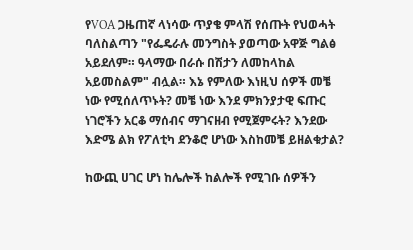የVOA ጋዜጠኛ ላነሳው ጥያቄ ምላሽ የሰጡት የህወሓት ባለስልጣን "የፌዴራሉ መንግስት ያወጣው አዋጅ ግልፅ አይደለም። ዓላማው በራሱ በሽታን ለመከላከል አይመስልም" ብሏል። እኔ የምለው እነዚህ ሰዎች መቼ ነው የሚሰለጥኑት? መቼ ነው እንደ ምክንያታዊ ፍጡር ነገሮችን አርቆ ማሰብና ማገናዘብ የሚጀምሩት? እንደው እድሜ ልክ የፖለቲካ ደንቆሮ ሆነው እስከመቼ ይዘልቁታል?

ከውጪ ሀገር ሆነ ከሌሎች ከልሎች የሚገቡ ሰዎችን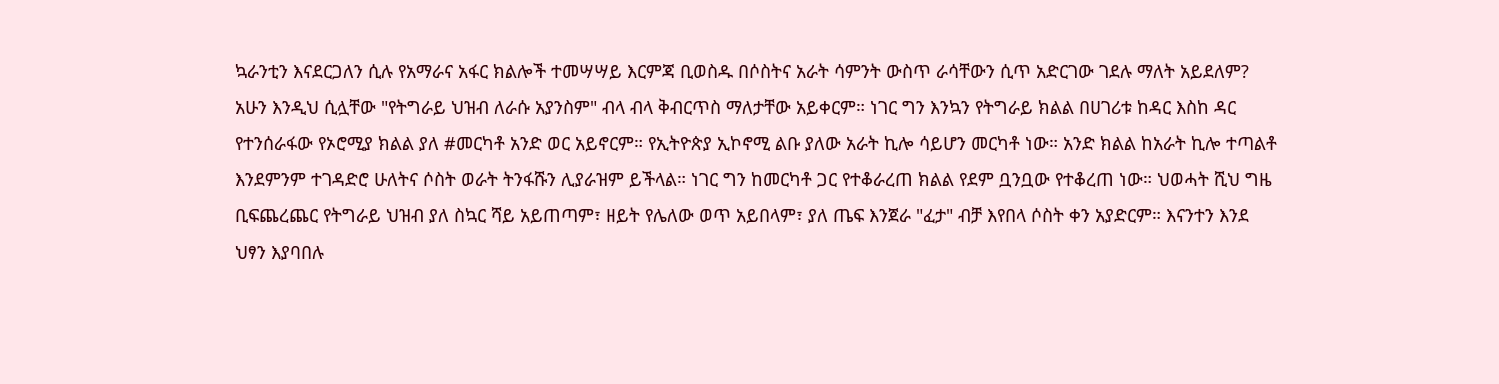ኳራንቲን እናደርጋለን ሲሉ የአማራና አፋር ክልሎች ተመሣሣይ እርምጃ ቢወስዱ በሶስትና አራት ሳምንት ውስጥ ራሳቸውን ሲጥ አድርገው ገደሉ ማለት አይደለም? አሁን እንዲህ ሲሏቸው "የትግራይ ህዝብ ለራሱ አያንስም" ብላ ብላ ቅብርጥስ ማለታቸው አይቀርም። ነገር ግን እንኳን የትግራይ ክልል በሀገሪቱ ከዳር እስከ ዳር የተንሰራፋው የኦሮሚያ ክልል ያለ #መርካቶ አንድ ወር አይኖርም። የኢትዮጵያ ኢኮኖሚ ልቡ ያለው አራት ኪሎ ሳይሆን መርካቶ ነው። አንድ ክልል ከአራት ኪሎ ተጣልቶ እንደምንም ተገዳድሮ ሁለትና ሶስት ወራት ትንፋሹን ሊያራዝም ይችላል። ነገር ግን ከመርካቶ ጋር የተቆራረጠ ክልል የደም ቧንቧው የተቆረጠ ነው። ህወሓት ሺህ ግዜ ቢፍጨረጨር የትግራይ ህዝብ ያለ ስኳር ሻይ አይጠጣም፣ ዘይት የሌለው ወጥ አይበላም፣ ያለ ጤፍ እንጀራ "ፈታ" ብቻ እየበላ ሶስት ቀን አያድርም። እናንተን እንደ ህፃን እያባበሉ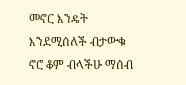መኖር እንዴት እንደሚሰለች ብታውቁ ኖሮ ቆም ብላችሁ ማሰብ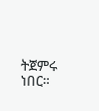ትጀምሩ ነበር።